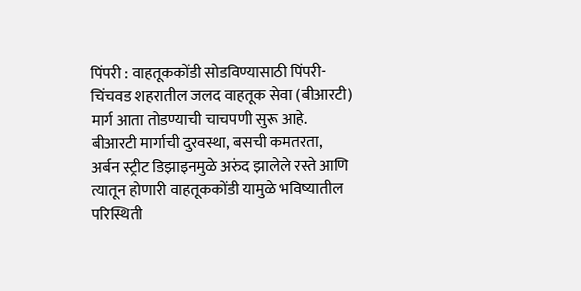पिंपरी : वाहतूककोंडी सोडविण्यासाठी पिंपरी-चिंचवड शहरातील जलद वाहतूक सेवा (बीआरटी) मार्ग आता तोडण्याची चाचपणी सुरू आहे. बीआरटी मार्गाची दुरवस्था, बसची कमतरता, अर्बन स्ट्रीट डिझाइनमुळे अरुंद झालेले रस्ते आणि त्यातून होणारी वाहतूककोंडी यामुळे भविष्यातील परिस्थिती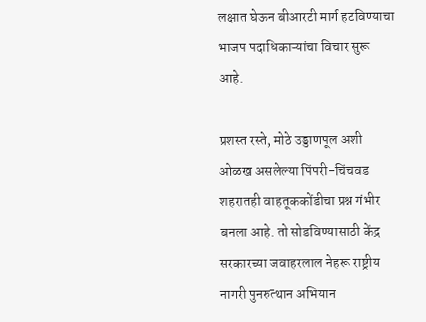लक्षात घेऊन बीआरटी मार्ग हटविण्याचा भाजप पदाधिकाऱ्यांचा विचार सुरू आहे.

प्रशस्त रस्ते, मोठे उड्डाणपूल अशी ओळख असलेल्या पिंपरी-चिंचवड शहरातही वाहतूककोंडीचा प्रश्न गंभीर बनला आहे. तो सोडविण्यासाठी केंद्र सरकारच्या जवाहरलाल नेहरू राष्ट्रीय नागरी पुनरुत्थान अभियान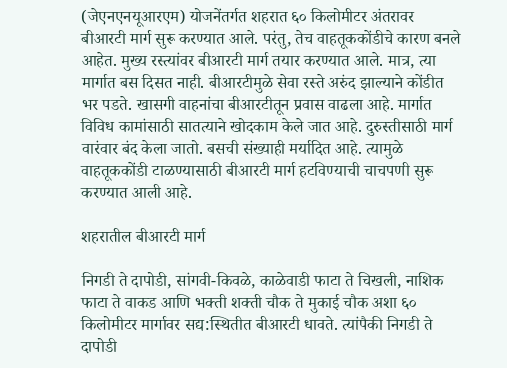(जेएनएनयूआरएम) योजनेंतर्गत शहरात ६० किलोमीटर अंतरावर बीआरटी मार्ग सुरू करण्यात आले. परंतु, तेच वाहतूककोंडीचे कारण बनले आहेत. मुख्य रस्त्यांवर बीआरटी मार्ग तयार करण्यात आले. मात्र, त्या मार्गात बस दिसत नाही. बीआरटीमुळे सेवा रस्ते अरुंद झाल्याने कोंडीत भर पडते. खासगी वाहनांचा बीआरटीतून प्रवास वाढला आहे. मार्गात विविध कामांसाठी सातत्याने खोदकाम केले जात आहे. दुरुस्तीसाठी मार्ग वारंवार बंद केला जातो. बसची संख्याही मर्यादित आहे. त्यामुळे वाहतूककोंडी टाळण्यासाठी बीआरटी मार्ग हटविण्याची चाचपणी सुरू करण्यात आली आहे.

शहरातील बीआरटी मार्ग

निगडी ते दापोडी, सांगवी-किवळे, काळेवाडी फाटा ते चिखली, नाशिक फाटा ते वाकड आणि भक्ती शक्ती चौक ते मुकाई चौक अशा ६० किलोमीटर मार्गावर सद्य:स्थितीत बीआरटी धावते. त्यांपैकी निगडी ते दापोडी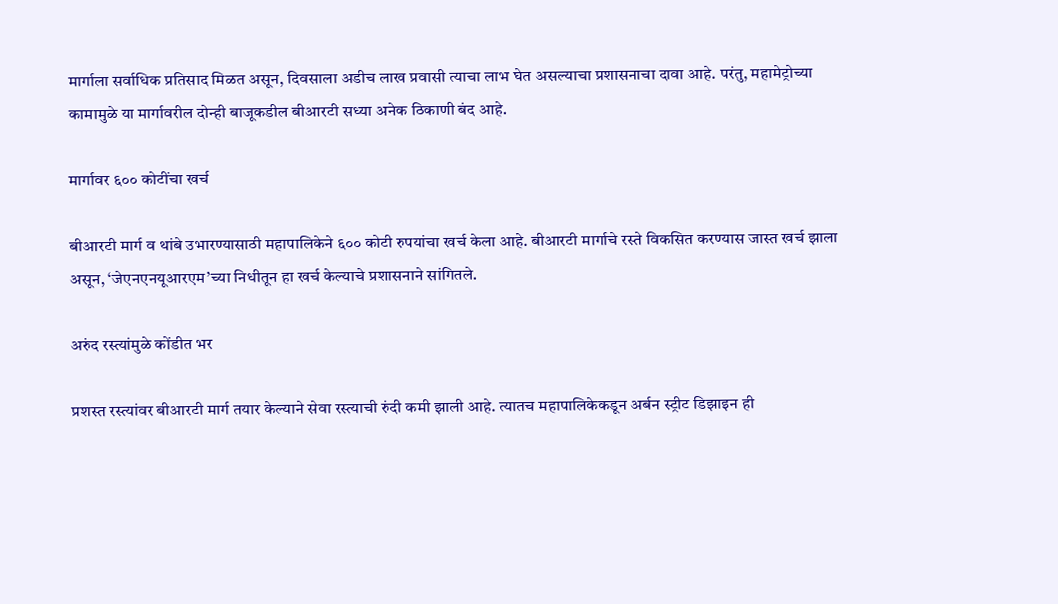मार्गाला सर्वाधिक प्रतिसाद मिळत असून, दिवसाला अडीच लाख प्रवासी त्याचा लाभ घेत असल्याचा प्रशासनाचा दावा आहे. परंतु, महामेट्रोच्या कामामुळे या मार्गावरील दोन्ही बाजूकडील बीआरटी सध्या अनेक ठिकाणी बंद आहे.

मार्गावर ६०० कोटींचा खर्च

बीआरटी मार्ग व थांबे उभारण्यासाठी महापालिकेने ६०० कोटी रुपयांचा खर्च केला आहे. बीआरटी मार्गाचे रस्ते विकसित करण्यास जास्त खर्च झाला असून, ‘जेएनएनयूआरएम’च्या निधीतून हा खर्च केल्याचे प्रशासनाने सांगितले.

अरुंद रस्त्यांमुळे कोंडीत भर

प्रशस्त रस्त्यांवर बीआरटी मार्ग तयार केल्याने सेवा रस्त्याची रुंदी कमी झाली आहे. त्यातच महापालिकेकडून अर्बन स्ट्रीट डिझाइन ही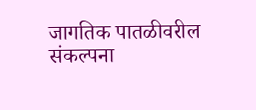जागतिक पातळीवरील संकल्पना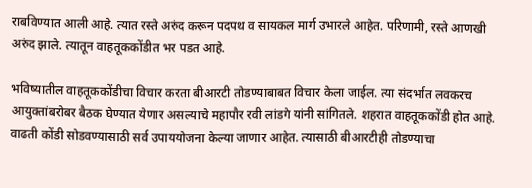राबविण्यात आली आहे. त्यात रस्ते अरुंद करून पदपथ व सायकल मार्ग उभारले आहेत. परिणामी, रस्ते आणखी अरुंद झाले. त्यातून वाहतूककोंडीत भर पडत आहे.

भविष्यातील वाहतूककोंडीचा विचार करता बीआरटी तोडण्याबाबत विचार केला जाईल. त्या संदर्भात लवकरच आयुक्तांबरोबर बैठक घेण्यात येणार असल्याचे महापौर रवी लांडगे यांनी सांगितले. शहरात वाहतूककोंडी होत आहे. वाढती कोंडी सोडवण्यासाठी सर्व उपाययोजना केल्या जाणार आहेत. त्यासाठी बीआरटीही तोडण्याचा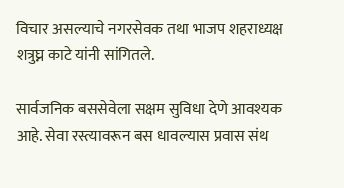विचार असल्याचे नगरसेवक तथा भाजप शहराध्यक्ष शत्रुघ्न काटे यांनी सांगितले.

सार्वजनिक बससेवेला सक्षम सुविधा देणे आवश्यक आहे. सेवा रस्त्यावरून बस धावल्यास प्रवास संथ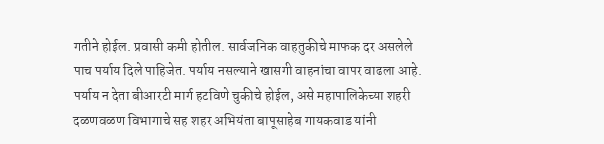गतीने होईल. प्रवासी कमी होतील. सार्वजनिक वाहतुकीचे माफक दर असलेले पाच पर्याय दिले पाहिजेत. पर्याय नसल्याने खासगी वाहनांचा वापर वाढला आहे. पर्याय न देता बीआरटी मार्ग हटविणे चुकीचे होईल, असे महापालिकेच्या शहरी दळणवळण विभागाचे सह शहर अभियंता बापूसाहेब गायकवाड यांनी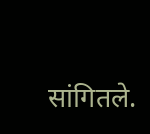सांगितले.